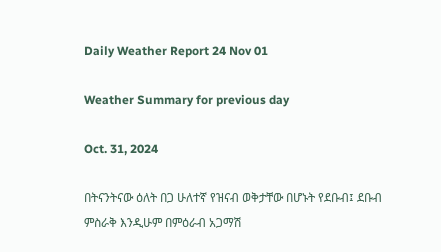Daily Weather Report 24 Nov 01

Weather Summary for previous day

Oct. 31, 2024

በትናንትናው ዕለት በጋ ሁለተኛ የዝናብ ወቅታቸው በሆኑት የደቡብ፤ ደቡብ ምስራቅ እንዲሁም በምዕራብ አጋማሽ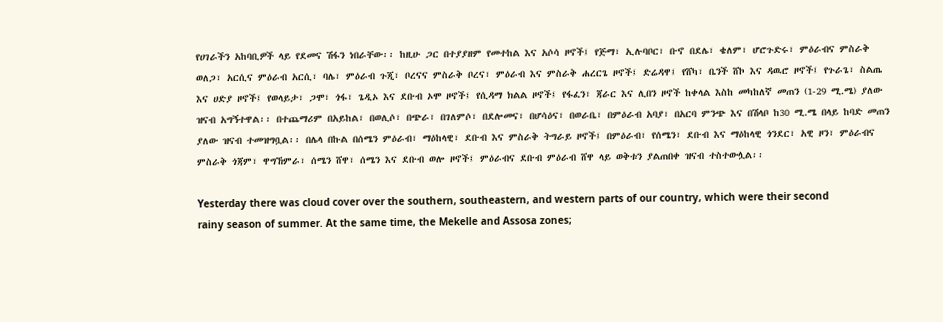የሀገራችን አከባቢዎች ላይ የደመና ሽፋን ነበራቸው፡፡ ከዚሁ ጋር በተያያዘም የመተከል እና አሶሳ ዞኖች፤ የጅማ፣ ኢሉባቦር፣ ቡኖ በደሌ፣ ቄለም፣ ሆሮጉድሩ፣ ምዕራብና ምስራቅ ወለጋ፣ አርሲና ምዕራብ አርሲ፣ ባሌ፣ ምዕራብ ጉጂ፣ ቦረናና ምስራቅ ቦረና፣ ምዕራብ እና ምስራቅ ሐረርጌ ዞኖች፤ ድሬዳዋ፤ የሸካ፣ ቤንች ሸኮ እና ዳዉሮ ዞኖች፤ የጉራጌ፣ ስልጤ እና ሀድያ ዞኖች፤ የወላይታ፣ ጋሞ፣ ጎፋ፣ ጌዲኦ እና ደቡብ ኦሞ ዞኖች፤ የሲዳማ ክልል ዞኖች፤ የፋፈን፣ ጃራር እና ሊበን ዞኖች ከቀላል እስከ መካከለኛ መጠን (1-29 ሚ.ሜ) ያለው ዝናብ አግኝተዋል፡፡ በተጨማሪም በአይከል፣ በወሊሶ፣ በጭራ፣ በገለምሶ፣ በደሎመና፣ በሆሳዕና፣ በወራቤ፣ በምዕራብ አባያ፣ በአርባ ምንጭ እና በሽላቦ ከ30 ሚ.ሜ በላይ ከባድ መጠን ያለው ዝናብ ተመዝግቧል፡፡ በሌላ በኩል በሰሜን ምዕራብ፣ ማዕከላዊ፣ ደቡብ እና ምስራቅ ትግራይ ዞኖች፤ በምዕራብ፣ የሰሜን፣ ደቡብ እና ማዕከላዊ ጎንደር፣ አዊ ዞን፣ ምዕራብና ምስራቅ ጎጃም፣ ዋግኸምራ፣ ሰሜን ሸዋ፣ ሰሜን እና ደቡብ ወሎ ዞኖች፤ ምዕራብና ደቡብ ምዕራብ ሸዋ ላይ ወቅቱን ያልጠበቀ ዝናብ ተስተውሏል፡፡

Yesterday there was cloud cover over the southern, southeastern, and western parts of our country, which were their second rainy season of summer. At the same time, the Mekelle and Assosa zones;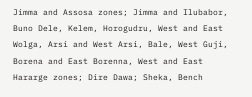Jimma and Assosa zones; Jimma and Ilubabor, Buno Dele, Kelem, Horogudru, West and East Wolga, Arsi and West Arsi, Bale, West Guji, Borena and East Borenna, West and East Hararge zones; Dire Dawa; Sheka, Bench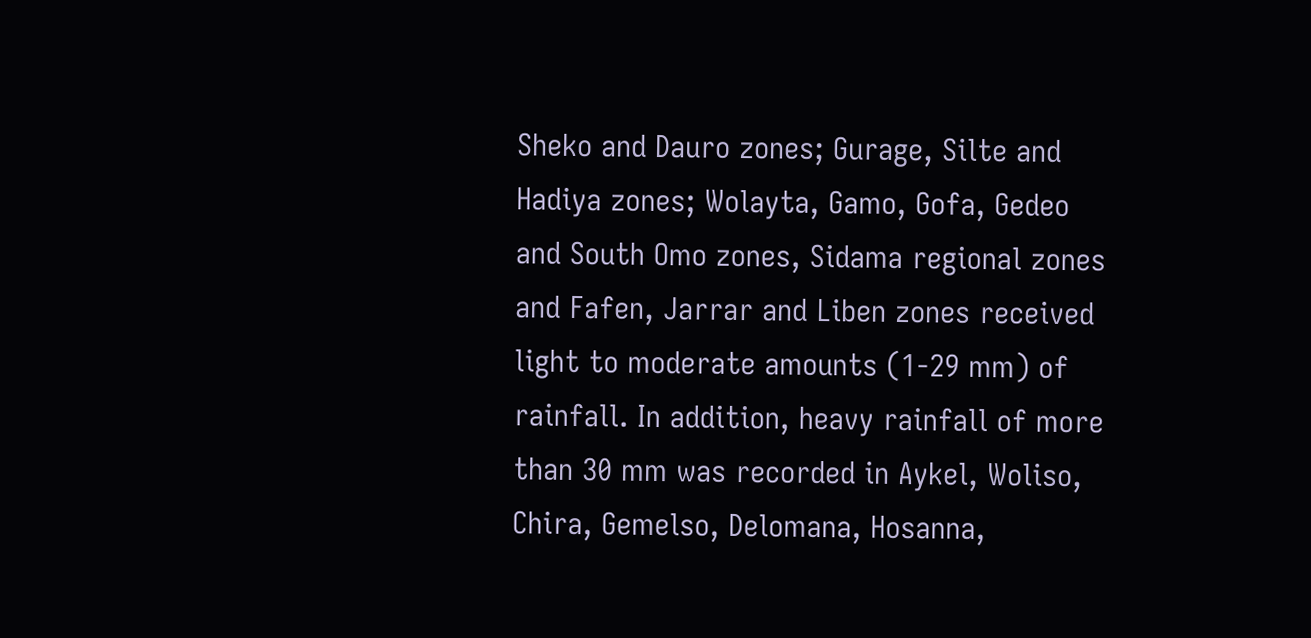Sheko and Dauro zones; Gurage, Silte and Hadiya zones; Wolayta, Gamo, Gofa, Gedeo and South Omo zones, Sidama regional zones and Fafen, Jarrar and Liben zones received light to moderate amounts (1-29 mm) of rainfall. In addition, heavy rainfall of more than 30 mm was recorded in Aykel, Woliso, Chira, Gemelso, Delomana, Hosanna,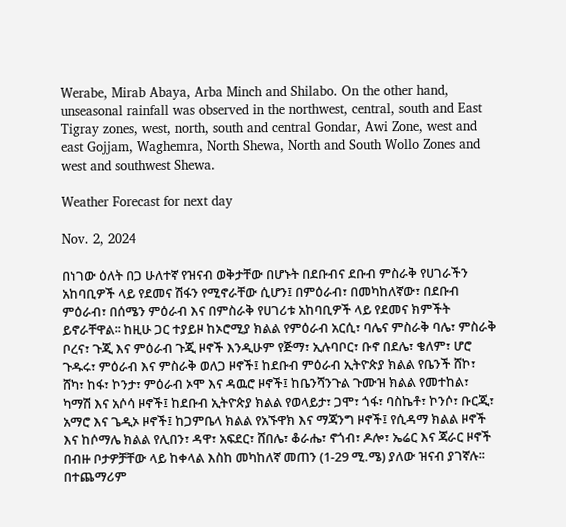Werabe, Mirab Abaya, Arba Minch and Shilabo. On the other hand, unseasonal rainfall was observed in the northwest, central, south and East Tigray zones, west, north, south and central Gondar, Awi Zone, west and east Gojjam, Waghemra, North Shewa, North and South Wollo Zones and west and southwest Shewa.

Weather Forecast for next day

Nov. 2, 2024

በነገው ዕለት በጋ ሁለተኛ የዝናብ ወቅታቸው በሆኑት በደቡብና ደቡብ ምስራቅ የሀገራችን አከባቢዎች ላይ የደመና ሽፋን የሚኖራቸው ሲሆን፤ በምዕራብ፣ በመካከለኛው፣ በደቡብ ምዕራብ፣ በሰሜን ምዕራብ እና በምስራቅ የሀገሪቱ አከባቢዎች ላይ የደመና ክምችት ይኖራቸዋል፡፡ ከዚሁ ጋር ተያይዞ ከኦሮሚያ ክልል የምዕራብ አርሲ፣ ባሌና ምስራቅ ባሌ፣ ምስራቅ ቦረና፣ ጉጂ እና ምዕራብ ጉጂ ዞኖች እንዲሁም የጅማ፣ ኢሉባቦር፣ ቡኖ በደሌ፣ ቄለም፣ ሆሮ ጉዱሩ፣ ምዕራብ እና ምስራቅ ወለጋ ዞኖች፤ ከደቡብ ምዕራብ ኢትዮጵያ ክልል የቤንች ሸኮ፣ ሸካ፣ ከፋ፣ ኮንታ፣ ምዕራብ ኦሞ እና ዳዉሮ ዞኖች፤ ከቤንሻንጉል ጉሙዝ ክልል የመተከል፣ ካማሽ እና አሶሳ ዞኖች፤ ከደቡብ ኢትዮጵያ ክልል የወላይታ፣ ጋሞ፣ ጎፋ፣ ባስኬቶ፣ ኮንሶ፣ ቡርጂ፣ አማሮ እና ጌዲኦ ዞኖች፤ ከጋምቤላ ክልል የአኙዋክ እና ማጃንግ ዞኖች፤ የሲዳማ ክልል ዞኖች እና ከሶማሌ ክልል የሊበን፣ ዳዋ፣ አፍደር፣ ሸበሌ፣ ቆራሔ፣ ኖጎብ፣ ዶሎ፣ ኤሬር እና ጃራር ዞኖች በብዙ ቦታዎቻቸው ላይ ከቀላል እስከ መካከለኛ መጠን (1-29 ሚ.ሜ) ያለው ዝናብ ያገኛሉ፡፡ በተጨማሪም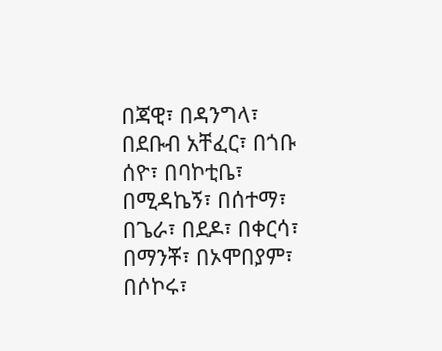በጃዊ፣ በዳንግላ፣ በደቡብ አቸፈር፣ በጎቡ ሰዮ፣ በባኮቲቤ፣ በሚዳኬኝ፣ በሰተማ፣ በጌራ፣ በደዶ፣ በቀርሳ፣ በማንቾ፣ በኦሞበያም፣ በሶኮሩ፣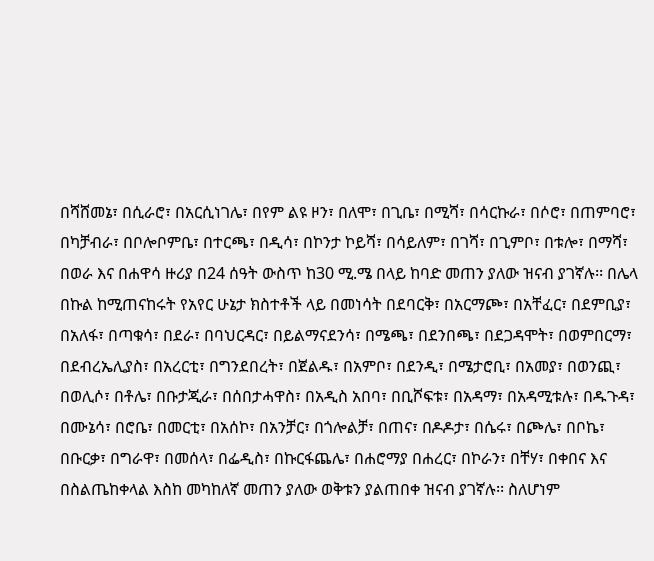በሻሸመኔ፣ በሲራሮ፣ በአርሲነገሌ፣ በየም ልዩ ዞን፣ በለሞ፣ በጊቤ፣ በሚሻ፣ በሳርኩራ፣ በሶሮ፣ በጠምባሮ፣ በካቻብራ፣ በቦሎቦምቤ፣ በተርጫ፣ በዲሳ፣ በኮንታ ኮይሻ፣ በሳይለም፣ በገሻ፣ በጊምቦ፣ በቱሎ፣ በማሻ፣ በወራ እና በሐዋሳ ዙሪያ በ24 ሰዓት ውስጥ ከ30 ሚ.ሜ በላይ ከባድ መጠን ያለው ዝናብ ያገኛሉ፡፡ በሌላ በኩል ከሚጠናከሩት የአየር ሁኔታ ክስተቶች ላይ በመነሳት በደባርቅ፣ በአርማጮ፣ በአቸፈር፣ በደምቢያ፣ በአለፋ፣ በጣቁሳ፣ በደራ፣ በባህርዳር፣ በይልማናደንሳ፣ በሜጫ፣ በደንበጫ፣ በደጋዳሞት፣ በወምበርማ፣ በደብረኤሊያስ፣ በአረርቲ፣ በግንደበረት፣ በጀልዱ፣ በአምቦ፣ በደንዲ፣ በሜታሮቢ፣ በአመያ፣ በወንጪ፣ በወሊሶ፣ በቶሌ፣ በቡታጂራ፣ በሰበታሓዋስ፣ በአዲስ አበባ፣ በቢሾፍቱ፣ በአዳማ፣ በአዳሚቱሉ፣ በዱጉዳ፣ በሙኔሳ፣ በሮቤ፣ በመርቲ፣ በአሰኮ፣ በአንቻር፣ በጎሎልቻ፣ በጠና፣ በዶዶታ፣ በሴሩ፣ በጮሌ፣ በቦኬ፣ በቡርቃ፣ በግራዋ፣ በመሰላ፣ በፌዲስ፣ በኩርፋጨሌ፣ በሐሮማያ በሐረር፣ በኮራን፣ በቸሃ፣ በቀበና እና በስልጤከቀላል እስከ መካከለኛ መጠን ያለው ወቅቱን ያልጠበቀ ዝናብ ያገኛሉ፡፡ ስለሆነም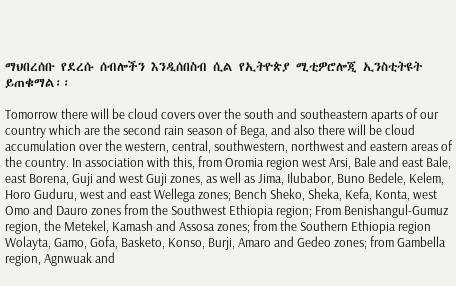ማህበረሰቡ የደረሱ ሰብሎችን እንዲሰበስብ ሲል የኢትዮጵያ ሚቲዎሮሎጂ ኢንስቲትዩት ይጠቁማል፡፡

Tomorrow there will be cloud covers over the south and southeastern aparts of our country which are the second rain season of Bega, and also there will be cloud accumulation over the western, central, southwestern, northwest and eastern areas of the country. In association with this, from Oromia region west Arsi, Bale and east Bale, east Borena, Guji and west Guji zones, as well as Jima, Ilubabor, Buno Bedele, Kelem, Horo Guduru, west and east Wellega zones; Bench Sheko, Sheka, Kefa, Konta, west Omo and Dauro zones from the Southwest Ethiopia region; From Benishangul-Gumuz region, the Metekel, Kamash and Assosa zones; from the Southern Ethiopia region Wolayta, Gamo, Gofa, Basketo, Konso, Burji, Amaro and Gedeo zones; from Gambella region, Agnwuak and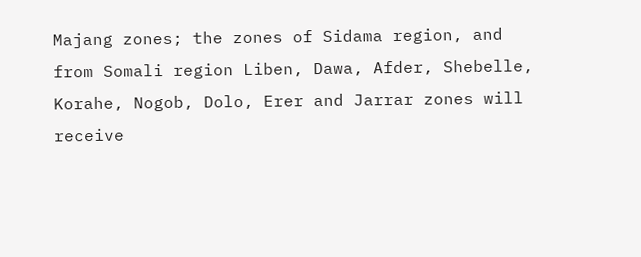Majang zones; the zones of Sidama region, and from Somali region Liben, Dawa, Afder, Shebelle, Korahe, Nogob, Dolo, Erer and Jarrar zones will receive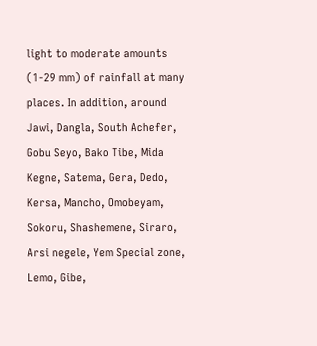light to moderate amounts (1-29 mm) of rainfall at many places. In addition, around Jawi, Dangla, South Achefer, Gobu Seyo, Bako Tibe, Mida Kegne, Satema, Gera, Dedo, Kersa, Mancho, Omobeyam, Sokoru, Shashemene, Siraro, Arsi negele, Yem Special zone, Lemo, Gibe,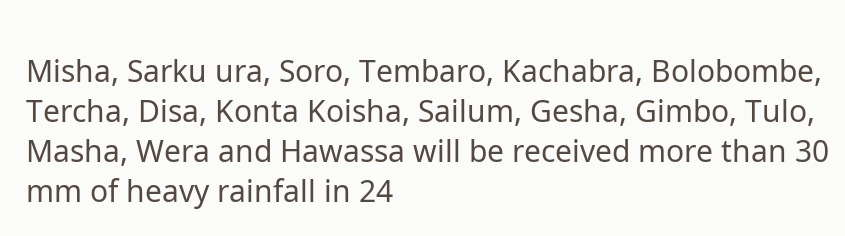Misha, Sarku ura, Soro, Tembaro, Kachabra, Bolobombe, Tercha, Disa, Konta Koisha, Sailum, Gesha, Gimbo, Tulo, Masha, Wera and Hawassa will be received more than 30 mm of heavy rainfall in 24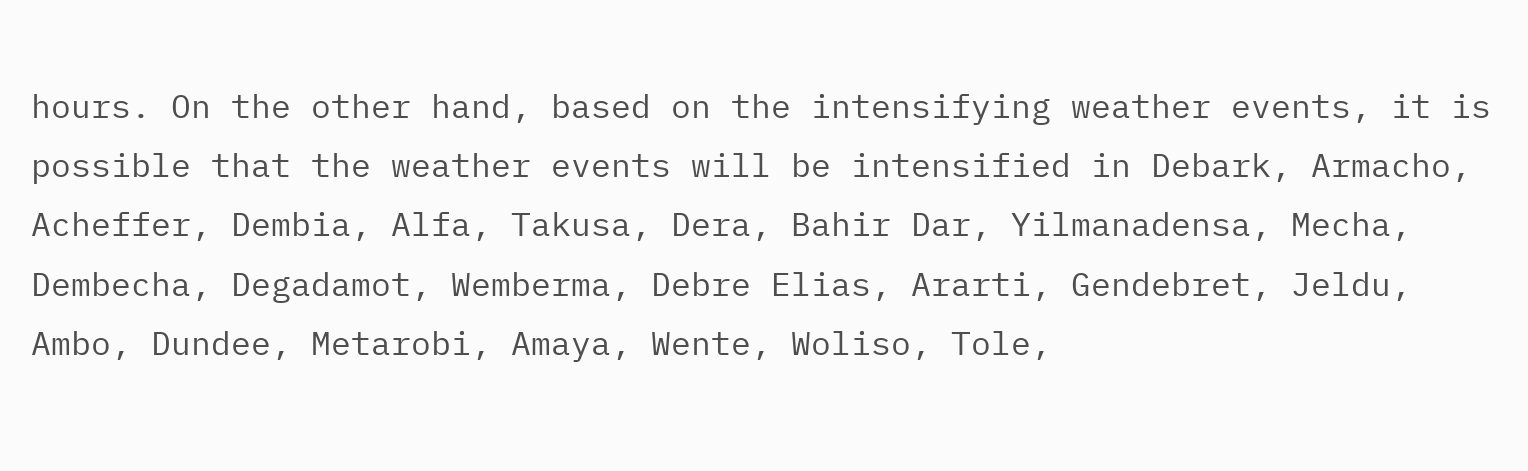hours. On the other hand, based on the intensifying weather events, it is possible that the weather events will be intensified in Debark, Armacho, Acheffer, Dembia, Alfa, Takusa, Dera, Bahir Dar, Yilmanadensa, Mecha, Dembecha, Degadamot, Wemberma, Debre Elias, Ararti, Gendebret, Jeldu, Ambo, Dundee, Metarobi, Amaya, Wente, Woliso, Tole,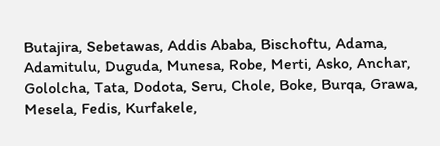Butajira, Sebetawas, Addis Ababa, Bischoftu, Adama, Adamitulu, Duguda, Munesa, Robe, Merti, Asko, Anchar, Gololcha, Tata, Dodota, Seru, Chole, Boke, Burqa, Grawa, Mesela, Fedis, Kurfakele,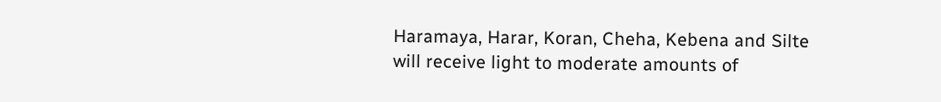Haramaya, Harar, Koran, Cheha, Kebena and Silte will receive light to moderate amounts of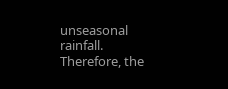unseasonal rainfall. Therefore, the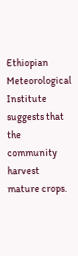Ethiopian Meteorological Institute suggests that the community harvest mature crops.